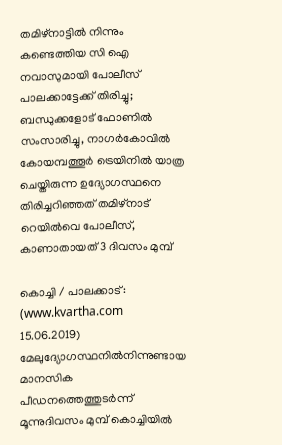തമിഴ്‌നാട്ടില്‍ നിന്നും കണ്ടെത്തിയ സി ഐ നവാസുമായി പോലീസ് പാലക്കാട്ടേക്ക് തിരിച്ചു; ബന്ധുക്കളോട് ഫോണില്‍ സംസാരിച്ചു, നാഗര്‍കോവില്‍ കോയമ്പത്തൂര്‍ ട്രെയിനില്‍ യാത്ര ചെയ്തിരുന്ന ഉദ്യോഗസ്ഥനെ തിരിച്ചറിഞ്ഞത് തമിഴ്‌നാട് റെയില്‍വെ പോലീസ്, കാണാതായത് 3 ദിവസം മുമ്പ്

കൊച്ചി / പാലക്കാട്: (www.kvartha.com 15.06.2019) മേലുദ്യോഗസ്ഥനില്‍നിന്നുണ്ടായ മാനസിക പീഡനത്തെത്തുടര്‍ന്ന് മൂന്നുദിവസം മുമ്പ് കൊച്ചിയില്‍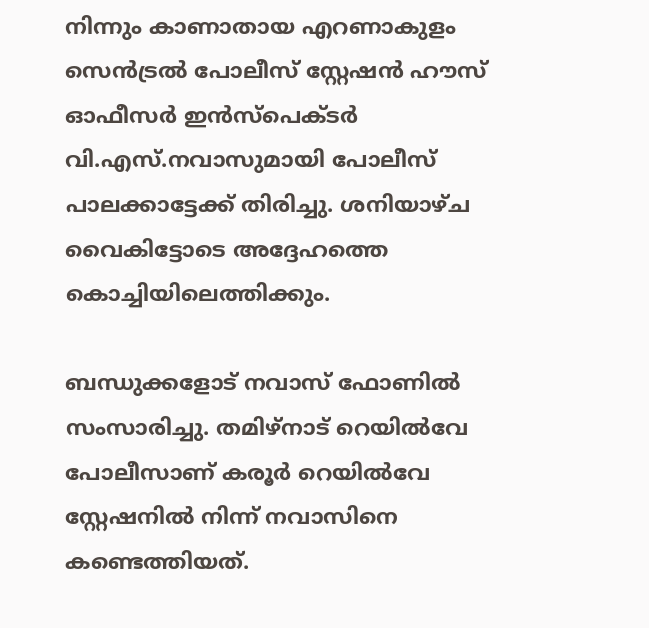നിന്നും കാണാതായ എറണാകുളം സെന്‍ട്രല്‍ പോലീസ് സ്റ്റേഷന്‍ ഹൗസ് ഓഫീസര്‍ ഇന്‍സ്‌പെക്ടര്‍ വി.എസ്.നവാസുമായി പോലീസ് പാലക്കാട്ടേക്ക് തിരിച്ചു. ശനിയാഴ്ച വൈകിട്ടോടെ അദ്ദേഹത്തെ കൊച്ചിയിലെത്തിക്കും.

ബന്ധുക്കളോട് നവാസ് ഫോണില്‍ സംസാരിച്ചു. തമിഴ്‌നാട് റെയില്‍വേ പോലീസാണ് കരൂര്‍ റെയില്‍വേ സ്റ്റേഷനില്‍ നിന്ന് നവാസിനെ കണ്ടെത്തിയത്.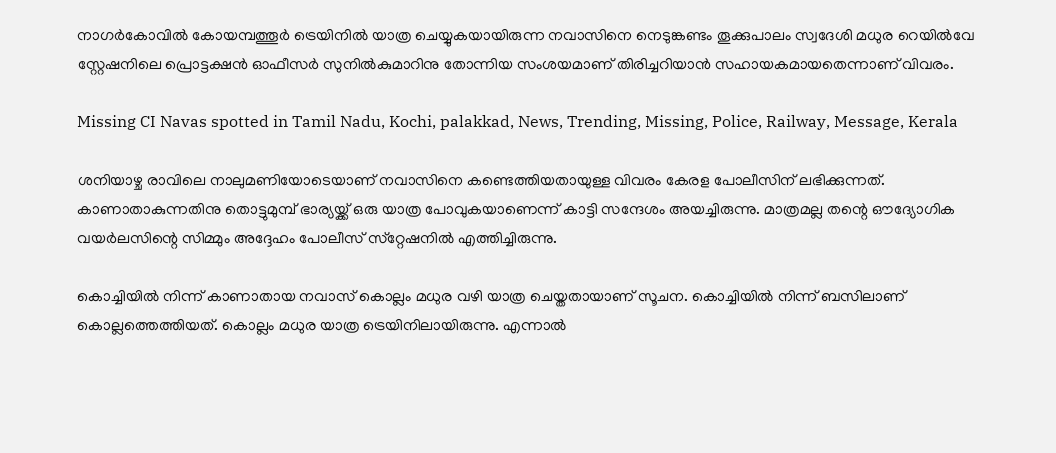നാഗര്‍കോവില്‍ കോയമ്പത്തൂര്‍ ട്രെയിനില്‍ യാത്ര ചെയ്യുകയായിരുന്ന നവാസിനെ നെടുങ്കണ്ടം തൂക്കുപാലം സ്വദേശി മധുര റെയില്‍വേ സ്റ്റേഷനിലെ പ്രൊട്ടക്ഷന്‍ ഓഫീസര്‍ സുനില്‍കുമാറിനു തോന്നിയ സംശയമാണ് തിരിച്ചറിയാന്‍ സഹായകമായതെന്നാണ് വിവരം.

Missing CI Navas spotted in Tamil Nadu, Kochi, palakkad, News, Trending, Missing, Police, Railway, Message, Kerala

ശനിയാഴ്ച രാവിലെ നാലുമണിയോടെയാണ് നവാസിനെ കണ്ടെത്തിയതായുള്ള വിവരം കേരള പോലീസിന് ലഭിക്കുന്നത്. കാണാതാകുന്നതിനു തൊട്ടുമുമ്പ് ഭാര്യയ്ക്ക് ഒരു യാത്ര പോവുകയാണെന്ന് കാട്ടി സന്ദേശം അയച്ചിരുന്നു. മാത്രമല്ല തന്റെ ഔദ്യോഗിക വയര്‍ലസിന്റെ സിമ്മും അദ്ദേഹം പോലീസ് സ്‌റ്റേഷനില്‍ എത്തിച്ചിരുന്നു.

കൊച്ചിയില്‍ നിന്ന് കാണാതായ നവാസ് കൊല്ലം മധുര വഴി യാത്ര ചെയ്തതായാണ് സൂചന. കൊച്ചിയില്‍ നിന്ന് ബസിലാണ് കൊല്ലത്തെത്തിയത്. കൊല്ലം മധുര യാത്ര ട്രെയിനിലായിരുന്നു. എന്നാല്‍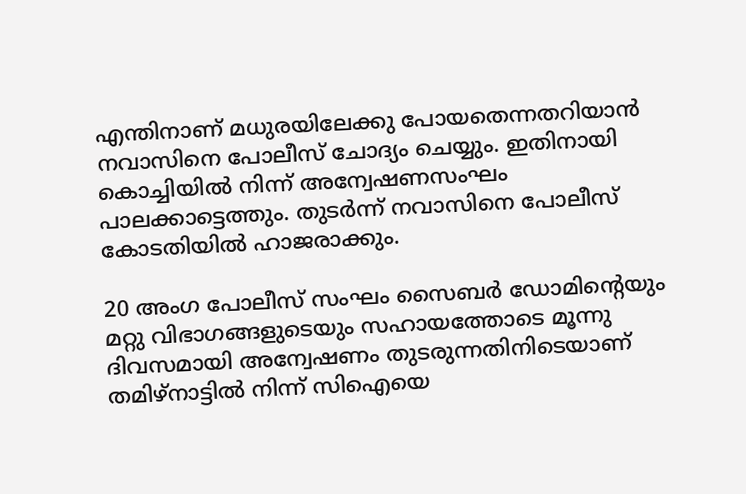എന്തിനാണ് മധുരയിലേക്കു പോയതെന്നതറിയാന്‍ നവാസിനെ പോലീസ് ചോദ്യം ചെയ്യും. ഇതിനായി കൊച്ചിയില്‍ നിന്ന് അന്വേഷണസംഘം പാലക്കാട്ടെത്തും. തുടര്‍ന്ന് നവാസിനെ പോലീസ് കോടതിയില്‍ ഹാജരാക്കും.

20 അംഗ പോലീസ് സംഘം സൈബര്‍ ഡോമിന്റെയും മറ്റു വിഭാഗങ്ങളുടെയും സഹായത്തോടെ മൂന്നു ദിവസമായി അന്വേഷണം തുടരുന്നതിനിടെയാണ് തമിഴ്‌നാട്ടില്‍ നിന്ന് സിഐയെ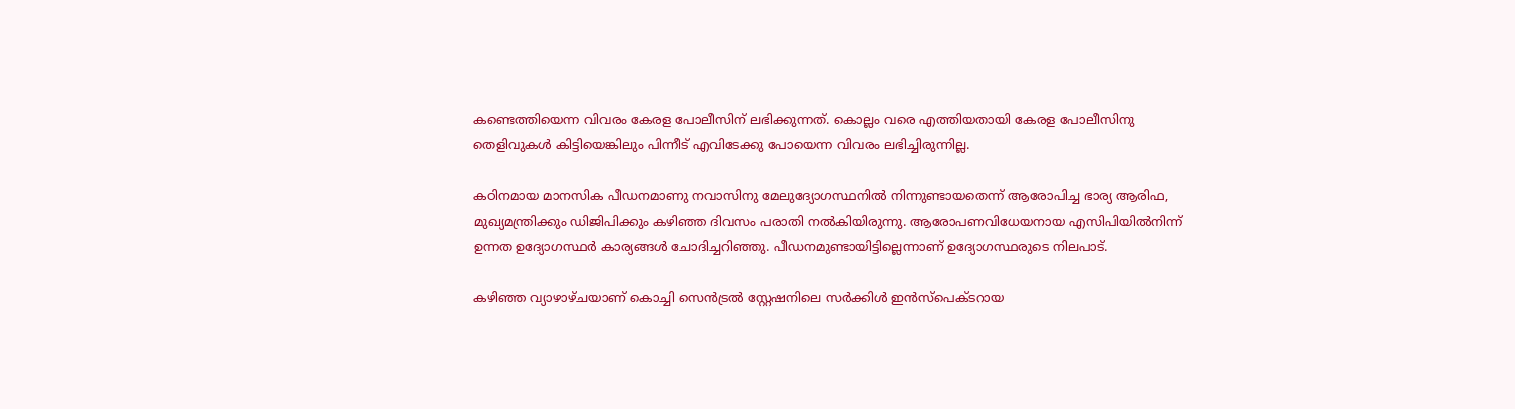കണ്ടെത്തിയെന്ന വിവരം കേരള പോലീസിന് ലഭിക്കുന്നത്. കൊല്ലം വരെ എത്തിയതായി കേരള പോലീസിനു തെളിവുകള്‍ കിട്ടിയെങ്കിലും പിന്നീട് എവിടേക്കു പോയെന്ന വിവരം ലഭിച്ചിരുന്നില്ല.

കഠിനമായ മാനസിക പീഡനമാണു നവാസിനു മേലുദ്യോഗസ്ഥനില്‍ നിന്നുണ്ടായതെന്ന് ആരോപിച്ച ഭാര്യ ആരിഫ, മുഖ്യമന്ത്രിക്കും ഡിജിപിക്കും കഴിഞ്ഞ ദിവസം പരാതി നല്‍കിയിരുന്നു. ആരോപണവിധേയനായ എസിപിയില്‍നിന്ന് ഉന്നത ഉദ്യോഗസ്ഥര്‍ കാര്യങ്ങള്‍ ചോദിച്ചറിഞ്ഞു. പീഡനമുണ്ടായിട്ടില്ലെന്നാണ് ഉദ്യോഗസ്ഥരുടെ നിലപാട്.

കഴിഞ്ഞ വ്യാഴാഴ്ചയാണ് കൊച്ചി സെന്‍ട്രല്‍ സ്റ്റേഷനിലെ സര്‍ക്കിള്‍ ഇന്‍സ്പെക്ടറായ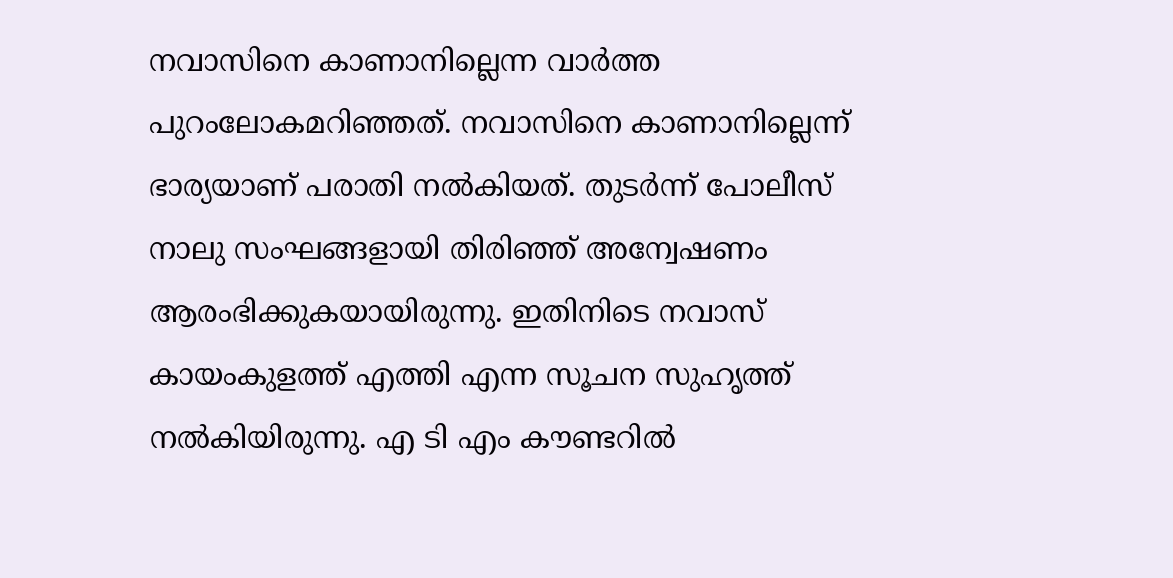നവാസിനെ കാണാനില്ലെന്ന വാര്‍ത്ത പുറംലോകമറിഞ്ഞത്. നവാസിനെ കാണാനില്ലെന്ന് ഭാര്യയാണ് പരാതി നല്‍കിയത്. തുടര്‍ന്ന് പോലീസ് നാലു സംഘങ്ങളായി തിരിഞ്ഞ് അന്വേഷണം ആരംഭിക്കുകയായിരുന്നു. ഇതിനിടെ നവാസ് കായംകുളത്ത് എത്തി എന്ന സൂചന സുഹൃത്ത് നല്‍കിയിരുന്നു. എ ടി എം കൗണ്ടറില്‍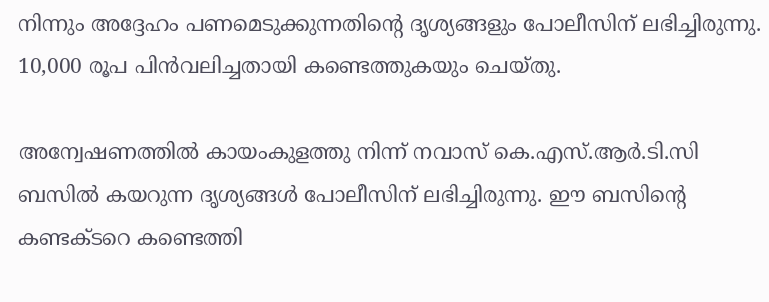നിന്നും അദ്ദേഹം പണമെടുക്കുന്നതിന്റെ ദൃശ്യങ്ങളും പോലീസിന് ലഭിച്ചിരുന്നു. 10,000 രൂപ പിന്‍വലിച്ചതായി കണ്ടെത്തുകയും ചെയ്തു.

അന്വേഷണത്തില്‍ കായംകുളത്തു നിന്ന് നവാസ് കെ.എസ്.ആര്‍.ടി.സി ബസില്‍ കയറുന്ന ദൃശ്യങ്ങള്‍ പോലീസിന് ലഭിച്ചിരുന്നു. ഈ ബസിന്റെ കണ്ടക്ടറെ കണ്ടെത്തി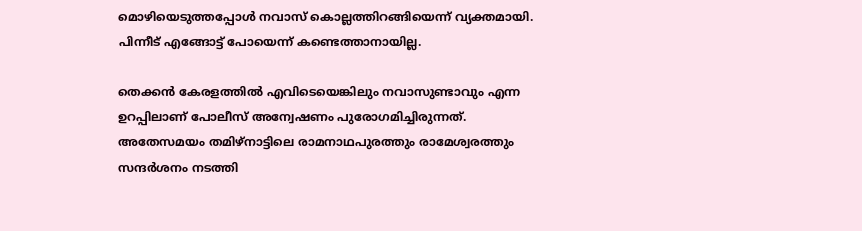മൊഴിയെടുത്തപ്പോള്‍ നവാസ് കൊല്ലത്തിറങ്ങിയെന്ന് വ്യക്തമായി. പിന്നീട് എങ്ങോട്ട് പോയെന്ന് കണ്ടെത്താനായില്ല.

തെക്കന്‍ കേരളത്തില്‍ എവിടെയെങ്കിലും നവാസുണ്ടാവും എന്ന ഉറപ്പിലാണ് പോലീസ് അന്വേഷണം പുരോഗമിച്ചിരുന്നത്. അതേസമയം തമിഴ്‌നാട്ടിലെ രാമനാഥപുരത്തും രാമേശ്വരത്തും സന്ദര്‍ശനം നടത്തി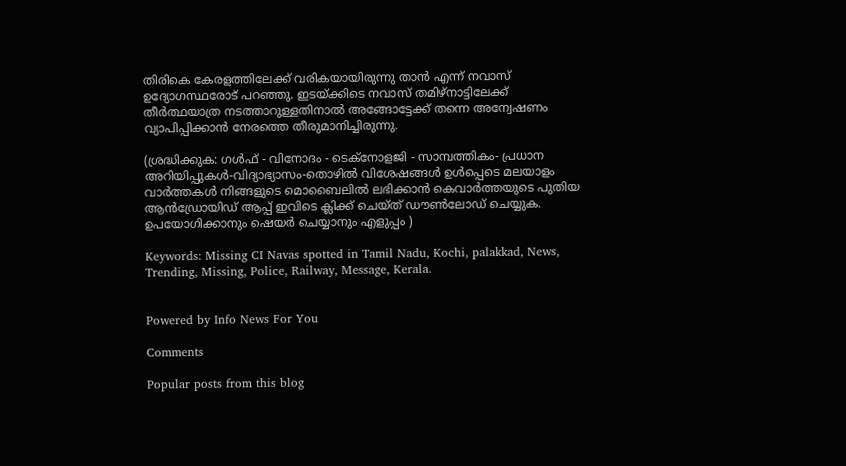തിരികെ കേരളത്തിലേക്ക് വരികയായിരുന്നു താന്‍ എന്ന് നവാസ് ഉദ്യോഗസ്ഥരോട് പറഞ്ഞു. ഇടയ്ക്കിടെ നവാസ് തമിഴ്‌നാട്ടിലേക്ക് തീര്‍ത്ഥയാത്ര നടത്താറുള്ളതിനാല്‍ അങ്ങോട്ടേക്ക് തന്നെ അന്വേഷണം വ്യാപിപ്പിക്കാന്‍ നേരത്തെ തീരുമാനിച്ചിരുന്നു.

(ശ്രദ്ധിക്കുക: ഗൾഫ് - വിനോദം - ടെക്നോളജി - സാമ്പത്തികം- പ്രധാന അറിയിപ്പുകൾ-വിദ്യാഭ്യാസം-തൊഴിൽ വിശേഷങ്ങൾ ഉൾപ്പെടെ മലയാളം വാർത്തകൾ നിങ്ങളുടെ മൊബൈലിൽ ലഭിക്കാൻ കെവാർത്തയുടെ പുതിയ ആൻഡ്രോയിഡ് ആപ്പ് ഇവിടെ ക്ലിക്ക് ചെയ്ത് ഡൗൺലോഡ് ചെയ്യുക. ഉപയോഗിക്കാനും ഷെയർ ചെയ്യാനും എളുപ്പം )

Keywords: Missing CI Navas spotted in Tamil Nadu, Kochi, palakkad, News, Trending, Missing, Police, Railway, Message, Kerala.


Powered by Info News For You

Comments

Popular posts from this blog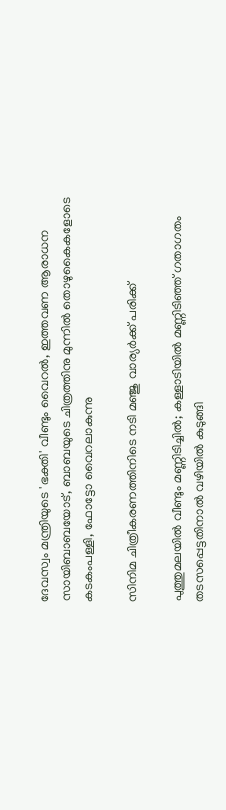ദേവസ്വം മന്ത്രിയുടെ 'ഭക്തി' വീണ്ടും വൈറല്‍, ഇത്തവണ ആരാധന സായിബാബയോട്, ബാബയുടെ ചിത്രത്തിനു മുന്നില്‍ തൊഴുകൈകളോടെ കടകംപള്ളി, ഫോട്ടോ വൈറലാകുന്നു

സിനിമ ചിത്രീകരണത്തിനിടെ നടി മഞ്ജു വാര്യര്‍ക്ക് പരിക്ക്

പുത്തുമലയില്‍ വീണ്ടും മണ്ണിടിച്ചില്‍; കള്ളാടിയില്‍ മണ്ണിടിഞ്ഞ് ഗതാഗതം തടസപ്പെട്ടതിനാല്‍ വഴിയില്‍ കുടുങ്ങി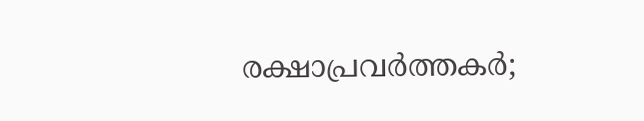രക്ഷാപ്രവര്‍ത്തകര്‍;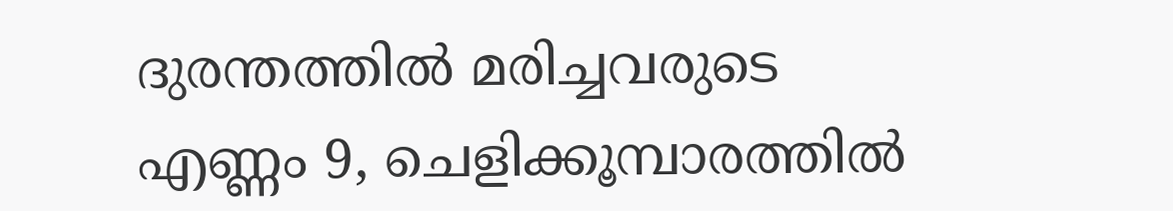ദുരന്തത്തില്‍ മരിച്ചവരുടെ എണ്ണം 9, ചെളിക്കൂമ്പാരത്തില്‍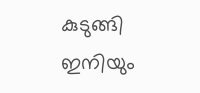കുടുങ്ങി ഇനിയും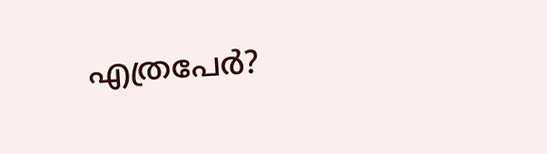എത്രപേര്‍?